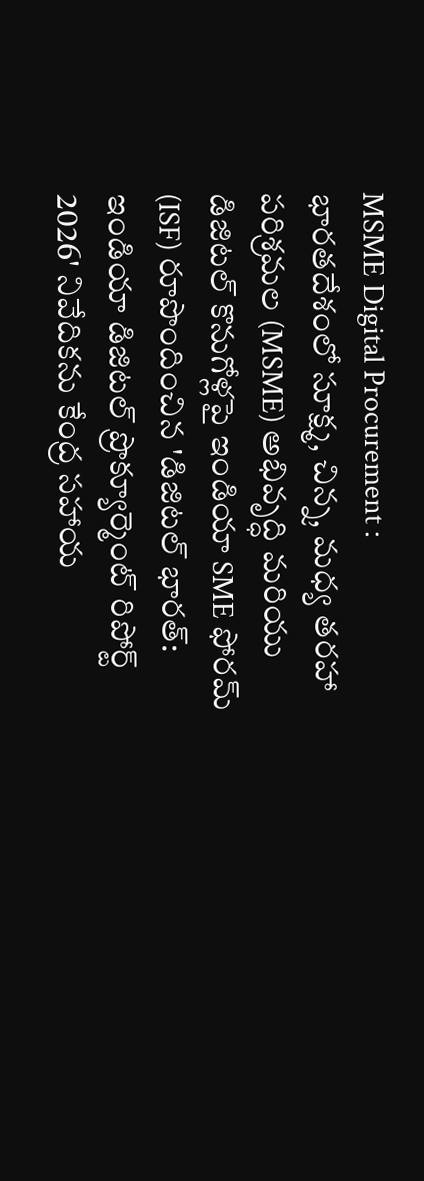MSME Digital Procurement : భారతదేశంలో సూక్ష్మ, చిన్న, మధ్య తరహా పరిశ్రమల (MSME) అభివృద్ధి మరియు డిజిటల్ కొనుగోళ్లపై ఇండియా SME ఫోరమ్ (ISF) రూపొందించిన 'డిజిటల్ భారత్: ఇండియా డిజిటల్ ప్రొక్యూర్మెంట్ రిపోర్ట్ 2026' నివేదికను కేంద్ర సహాయ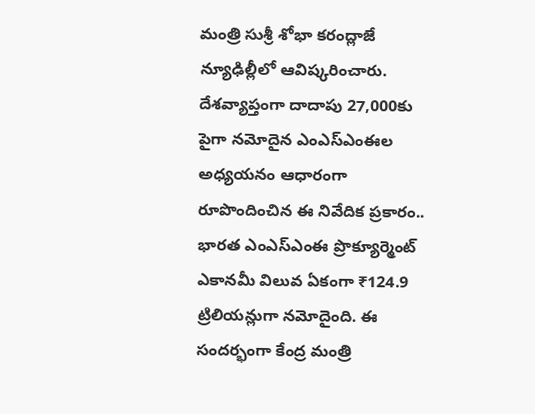మంత్రి సుశ్రీ శోభా కరంద్లాజే న్యూఢిల్లీలో ఆవిష్కరించారు.
దేశవ్యాప్తంగా దాదాపు 27,000కు పైగా నమోదైన ఎంఎస్ఎంఈల అధ్యయనం ఆధారంగా రూపొందించిన ఈ నివేదిక ప్రకారం.. భారత ఎంఎస్ఎంఈ ప్రొక్యూర్మెంట్ ఎకానమీ విలువ ఏకంగా ₹124.9 ట్రిలియన్లుగా నమోదైంది. ఈ సందర్భంగా కేంద్ర మంత్రి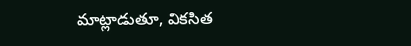మాట్లాడుతూ, వికసిత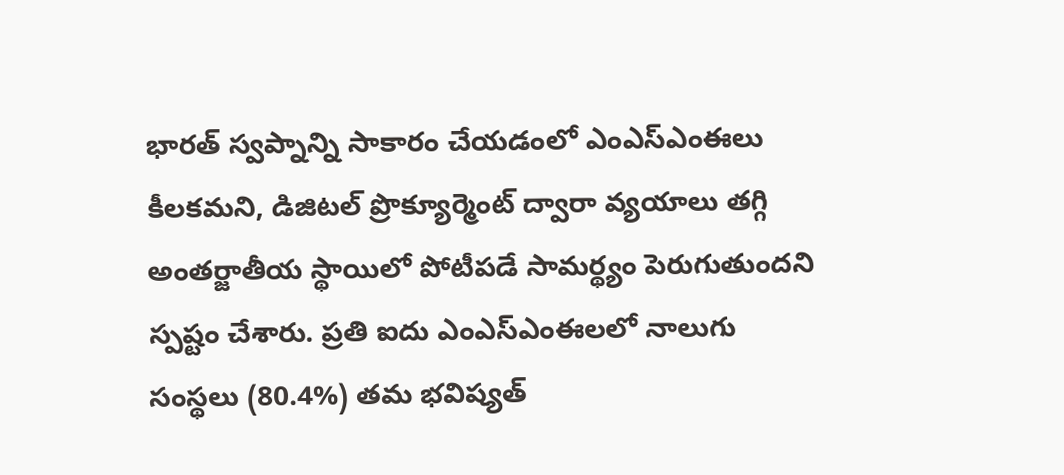భారత్ స్వప్నాన్ని సాకారం చేయడంలో ఎంఎస్ఎంఈలు కీలకమని, డిజిటల్ ప్రొక్యూర్మెంట్ ద్వారా వ్యయాలు తగ్గి అంతర్జాతీయ స్థాయిలో పోటీపడే సామర్థ్యం పెరుగుతుందని స్పష్టం చేశారు. ప్రతి ఐదు ఎంఎస్ఎంఈలలో నాలుగు సంస్థలు (80.4%) తమ భవిష్యత్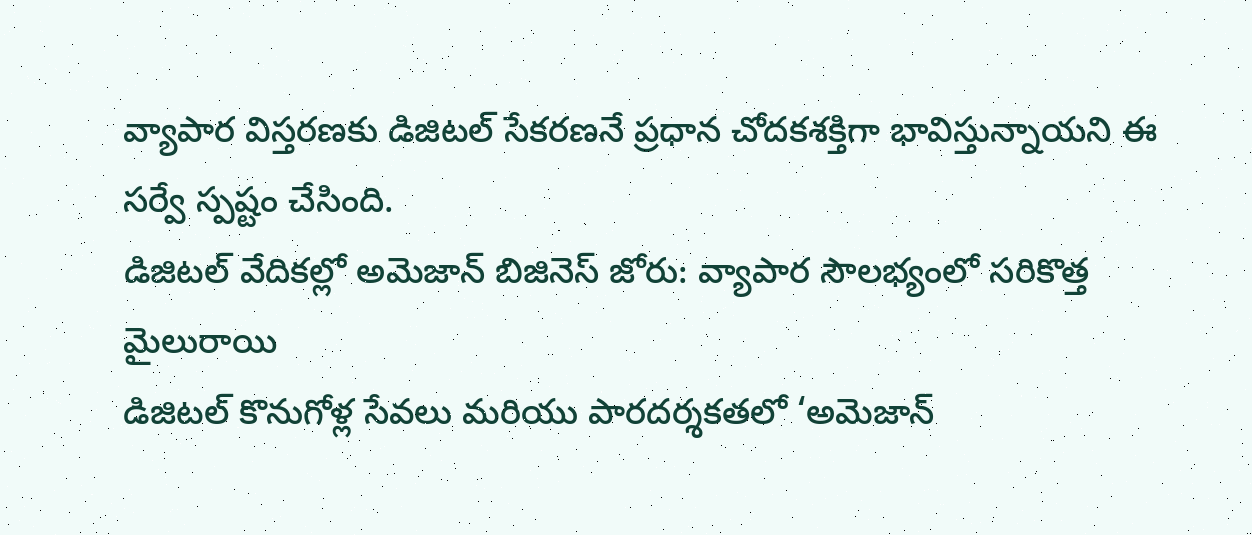వ్యాపార విస్తరణకు డిజిటల్ సేకరణనే ప్రధాన చోదకశక్తిగా భావిస్తున్నాయని ఈ సర్వే స్పష్టం చేసింది.
డిజిటల్ వేదికల్లో అమెజాన్ బిజినెస్ జోరు: వ్యాపార సౌలభ్యంలో సరికొత్త మైలురాయి
డిజిటల్ కొనుగోళ్ల సేవలు మరియు పారదర్శకతలో ‘అమెజాన్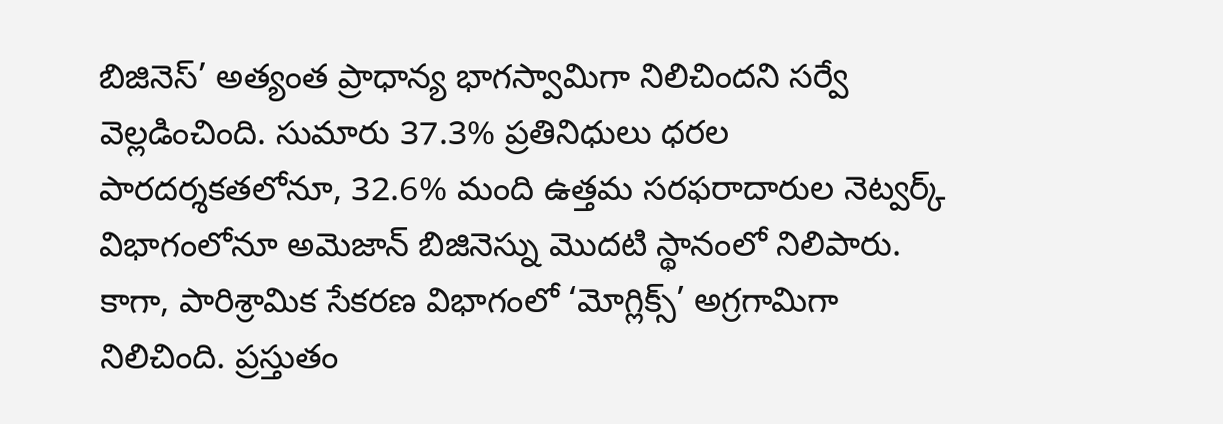బిజినెస్’ అత్యంత ప్రాధాన్య భాగస్వామిగా నిలిచిందని సర్వే వెల్లడించింది. సుమారు 37.3% ప్రతినిధులు ధరల పారదర్శకతలోనూ, 32.6% మంది ఉత్తమ సరఫరాదారుల నెట్వర్క్ విభాగంలోనూ అమెజాన్ బిజినెస్ను మొదటి స్థానంలో నిలిపారు. కాగా, పారిశ్రామిక సేకరణ విభాగంలో ‘మోగ్లిక్స్’ అగ్రగామిగా నిలిచింది. ప్రస్తుతం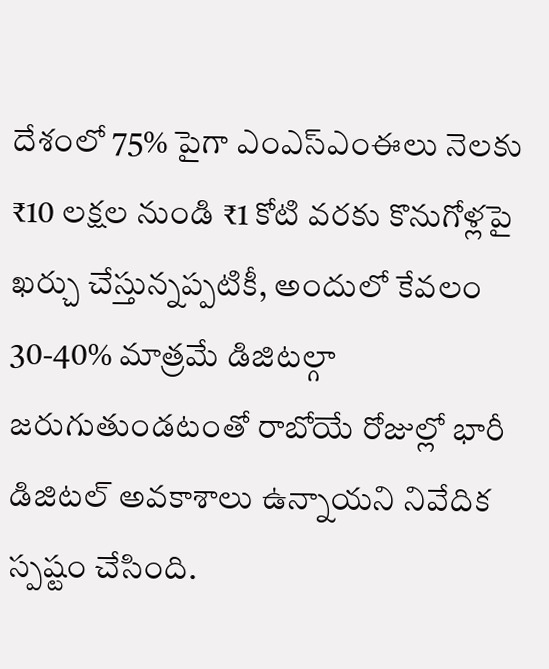దేశంలో 75% పైగా ఎంఎస్ఎంఈలు నెలకు ₹10 లక్షల నుండి ₹1 కోటి వరకు కొనుగోళ్లపై ఖర్చు చేస్తున్నప్పటికీ, అందులో కేవలం 30-40% మాత్రమే డిజిటల్గా జరుగుతుండటంతో రాబోయే రోజుల్లో భారీ డిజిటల్ అవకాశాలు ఉన్నాయని నివేదిక స్పష్టం చేసింది.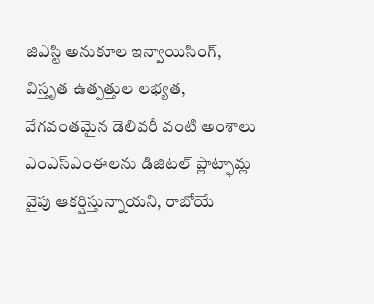జిఎస్టి అనుకూల ఇన్వాయిసింగ్, విస్తృత ఉత్పత్తుల లభ్యత, వేగవంతమైన డెలివరీ వంటి అంశాలు ఎంఎస్ఎంఈలను డిజిటల్ ప్లాట్ఫామ్ల వైపు ఆకర్షిస్తున్నాయని, రాబోయే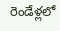రెండేళ్లలో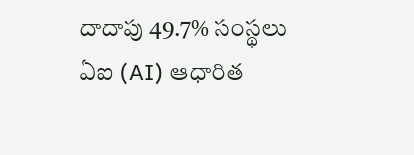దాదాపు 49.7% సంస్థలు ఏఐ (AI) ఆధారిత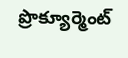ప్రొక్యూర్మెంట్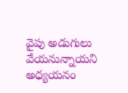వైపు అడుగులు వేయనున్నాయని అధ్యయనం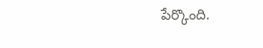పేర్కొంది.